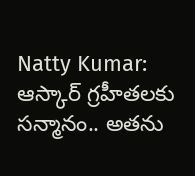Natty Kumar: ఆస్కార్ గ్రహీతలకు సన్మానం.. అతను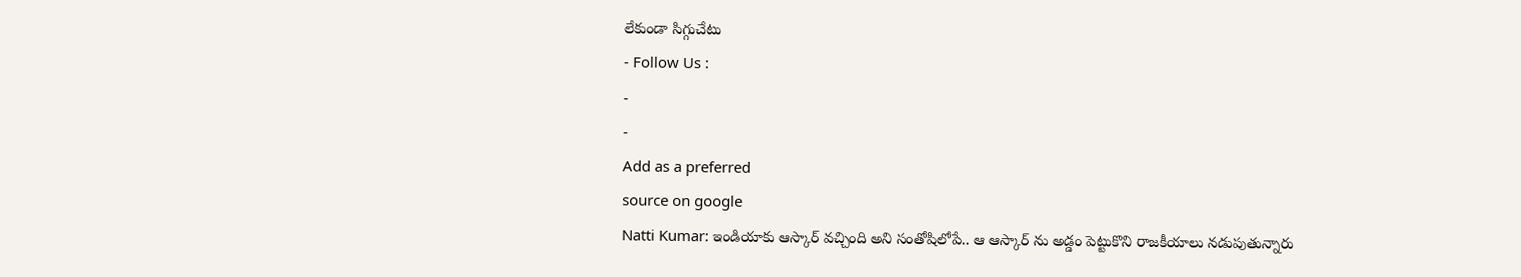లేకుండా సిగ్గుచేటు
- Follow Us :
-
-
Add as a preferred
source on google
Natti Kumar: ఇండియాకు ఆస్కార్ వచ్చింది అని సంతోషిలోపే.. ఆ ఆస్కార్ ను అడ్డం పెట్టుకొని రాజకీయాలు నడుపుతున్నారు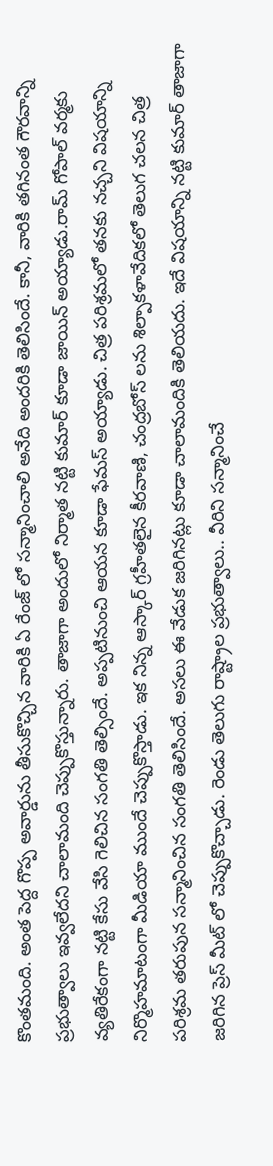కొంతమంది. అంత పెద్ద గొప్ప అవార్డును తీసుకొచ్చిన వారికి ఏ రేంజ్ లో సన్మానించాలి అనేది అందరికి తెలిసిందే. కానీ, వారికి తగినంత గౌరవాన్ని ప్రభుత్వాలు ఇవ్వలేదని చాలామంది చెప్పుకొస్తున్నారు. తాజాగా అందులో నిర్మాత నట్టి కుమార్ కూడా జాయిన్ అయ్యాడు.రామ్ గోపాల్ వర్మకు వ్యతిరేకంగా నట్టి కేసు వేసి గెలిచిన సంగతి తెల్సిందే. అప్పటినుంచి ఆయన కూడా ఫేమస్ అయ్యాడు. చిత్ర పరిశ్రమలో తనకు నచ్చని విషయాన్ని నిర్మొహమాటంగా మీడియా ముందే చెప్పుకొస్తాడు. ఇక నిన్న ఆస్కార్ గ్రహీతలైన కీరవాణి, చంద్రబోస్ లను శిల్పాకళావేదికలో తెలుగ చలన చిత్ర పరిశ్రమ తరుపున సన్మానించిన సంగతి తెలిసిందే. అసలు ఈ వేడుక జరిగినట్లు కూడా చాలామందికి తెలియదు. ఇదే విషయాన్ని నట్టి కుమార్ తాజాగా జరిగిన ప్రెస్ మీట్ లో చెప్పుకొచ్చాడు. రెండు తెలుగు రాష్ట్రాల ప్రభుత్వాలు.. వీరిని సన్మానించే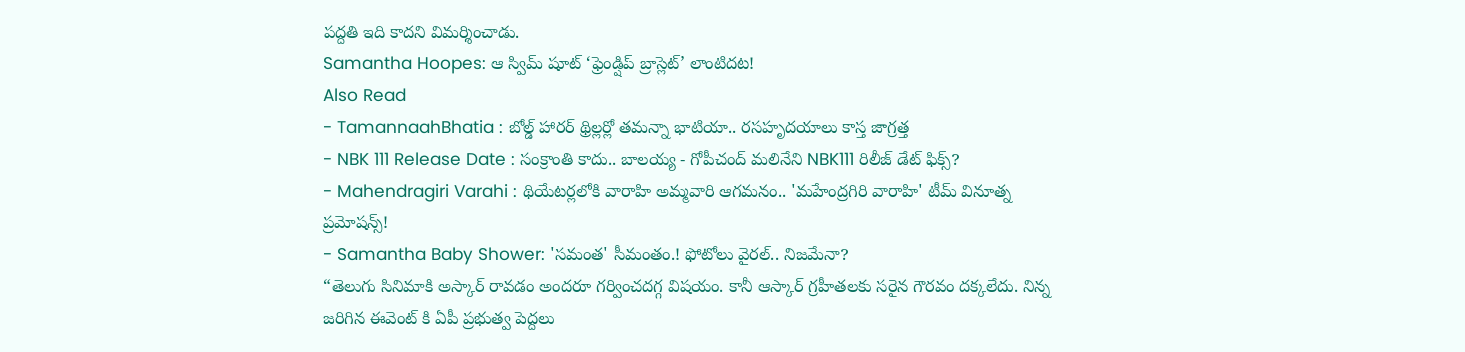పద్దతి ఇది కాదని విమర్శించాడు.
Samantha Hoopes: ఆ స్విమ్ షూట్ ‘ఫ్రెండ్షిప్ బ్రాస్లెట్’ లాంటిదట!
Also Read
- TamannaahBhatia : బోల్డ్ హారర్ థ్రిల్లర్లో తమన్నా భాటియా.. రసహృదయాలు కాస్త జాగ్రత్త
- NBK 111 Release Date : సంక్రాంతి కాదు.. బాలయ్య - గోపీచంద్ మలినేని NBK111 రిలీజ్ డేట్ ఫిక్స్?
- Mahendragiri Varahi : థియేటర్లలోకి వారాహి అమ్మవారి ఆగమనం.. 'మహేంద్రగిరి వారాహి' టీమ్ వినూత్న ప్రమోషన్స్!
- Samantha Baby Shower: 'సమంత' సీమంతం.! ఫోటోలు వైరల్.. నిజమేనా?
“తెలుగు సినిమాకి అస్కార్ రావడం అందరూ గర్వించదగ్గ విషయం. కానీ ఆస్కార్ గ్రహీతలకు సరైన గౌరవం దక్కలేదు. నిన్న జరిగిన ఈవెంట్ కి ఏపీ ప్రభుత్వ పెద్దలు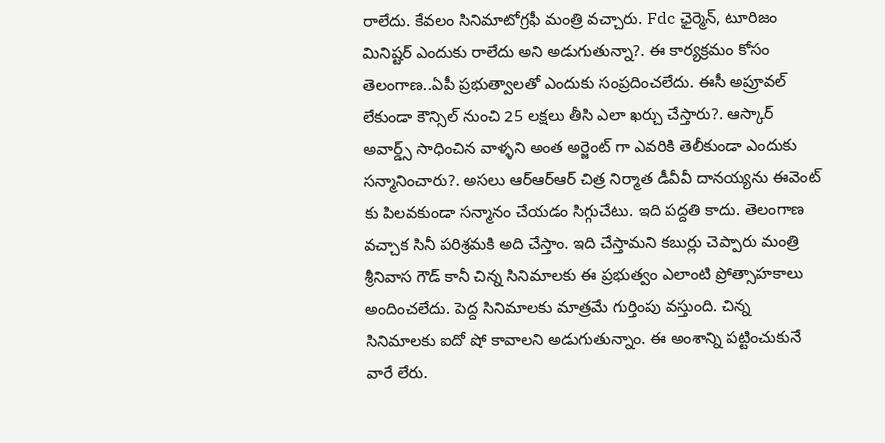రాలేదు. కేవలం సినిమాటోగ్రఫీ మంత్రి వచ్చారు. Fdc ఛైర్మెన్, టూరిజం మినిష్టర్ ఎందుకు రాలేదు అని అడుగుతున్నా?. ఈ కార్యక్రమం కోసం తెలంగాణ..ఏపీ ప్రభుత్వాలతో ఎందుకు సంప్రదించలేదు. ఈసీ అప్రూవల్ లేకుండా కౌన్సిల్ నుంచి 25 లక్షలు తీసి ఎలా ఖర్చు చేస్తారు?. ఆస్కార్ అవార్డ్స్ సాధించిన వాళ్ళని అంత అర్జెంట్ గా ఎవరికి తెలీకుండా ఎందుకు సన్మానించారు?. అసలు ఆర్ఆర్ఆర్ చిత్ర నిర్మాత డీవీవీ దానయ్యను ఈవెంట్ కు పిలవకుండా సన్మానం చేయడం సిగ్గుచేటు. ఇది పద్దతి కాదు. తెలంగాణ వచ్చాక సినీ పరిశ్రమకి అది చేస్తాం. ఇది చేస్తామని కబుర్లు చెప్పారు మంత్రి శ్రీనివాస గౌడ్ కానీ చిన్న సినిమాలకు ఈ ప్రభుత్వం ఎలాంటి ప్రోత్సాహకాలు అందించలేదు. పెద్ద సినిమాలకు మాత్రమే గుర్తింపు వస్తుంది. చిన్న సినిమాలకు ఐదో షో కావాలని అడుగుతున్నాం. ఈ అంశాన్ని పట్టించుకునే వారే లేరు.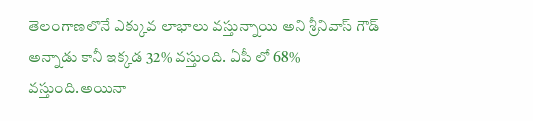తెలంగాణలొనే ఎక్కువ లాభాలు వస్తున్నాయి అని శ్రీనివాస్ గౌడ్ అన్నాడు కానీ ఇక్కడ 32% వస్తుంది. ఏపీ లో 68% వస్తుంది.అయినా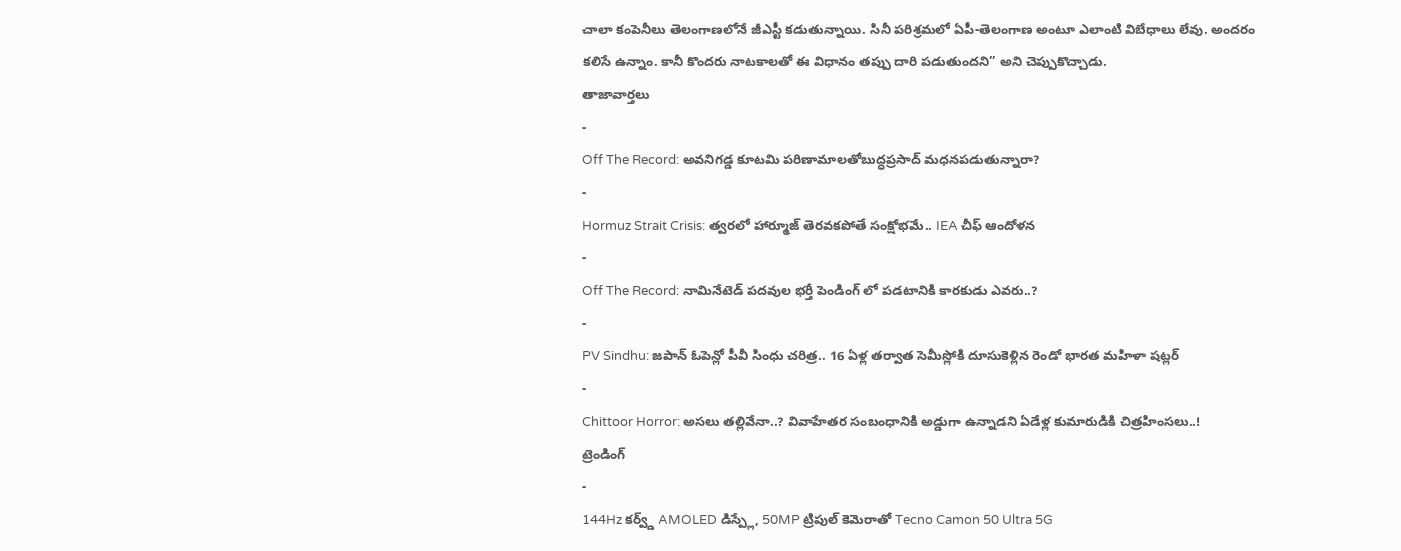చాలా కంపెనీలు తెలంగాణలోనే జీఎస్టీ కడుతున్నాయి. సినీ పరిశ్రమలో ఏపీ-తెలంగాణ అంటూ ఎలాంటి విబేధాలు లేవు. అందరం కలిసే ఉన్నాం. కానీ కొందరు నాటకాలతో ఈ విధానం తప్పు దారి పడుతుందని” అని చెప్పుకొచ్చాడు.
తాజావార్తలు
-
Off The Record: అవనిగడ్డ కూటమి పరిణామాలతోబుద్ధప్రసాద్ మధనపడుతున్నారా?
-
Hormuz Strait Crisis: త్వరలో హార్మూజ్ తెరవకపోతే సంక్షోభమే.. IEA చీఫ్ ఆందోళన
-
Off The Record: నామినేటెడ్ పదవుల భర్తీ పెండింగ్ లో పడటానికి కారకుడు ఎవరు..?
-
PV Sindhu: జపాన్ ఓపెన్లో పీవీ సింధు చరిత్ర.. 16 ఏళ్ల తర్వాత సెమీస్లోకి దూసుకెళ్లిన రెండో భారత మహిళా షట్లర్
-
Chittoor Horror: అసలు తల్లివేనా..? వివాహేతర సంబంధానికి అడ్డుగా ఉన్నాడని ఏడేళ్ల కుమారుడికి చిత్రహింసలు..!
ట్రెండింగ్
-
144Hz కర్వ్డ్ AMOLED డిస్ప్లే, 50MP ట్రిపుల్ కెమెరాతో Tecno Camon 50 Ultra 5G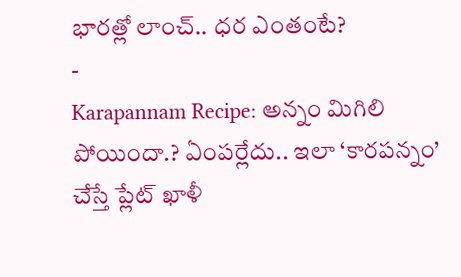భారత్లో లాంచ్.. ధర ఎంతంటే?
-
Karapannam Recipe: అన్నం మిగిలి పోయిందా.? ఏంపర్లేదు.. ఇలా ‘కారపన్నం’ చేస్తే ప్లేట్ ఖాళీ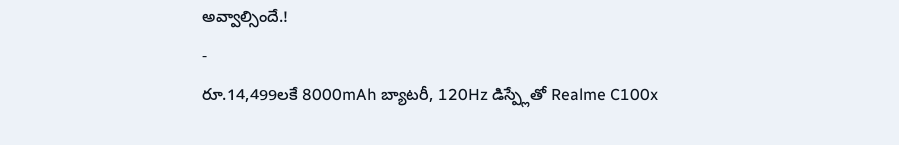అవ్వాల్సిందే.!
-
రూ.14,499లకే 8000mAh బ్యాటరీ, 120Hz డిస్ప్లేతో Realme C100x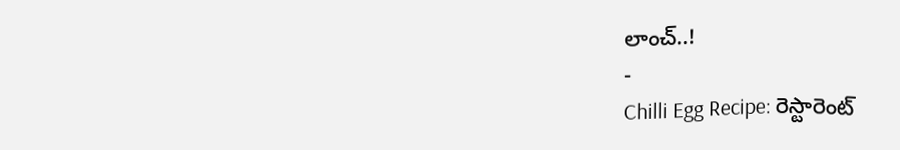లాంచ్..!
-
Chilli Egg Recipe: రెస్టారెంట్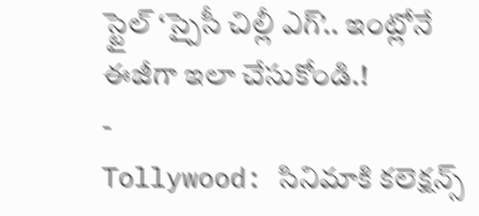స్టైల్ ‘స్పైసీ చిల్లీ ఎగ్’.. ఇంట్లోనే ఈజీగా ఇలా చేసుకోండి.!
-
Tollywood: సినిమాకి కలెక్షన్స్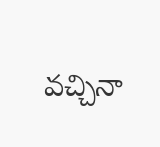వచ్చినా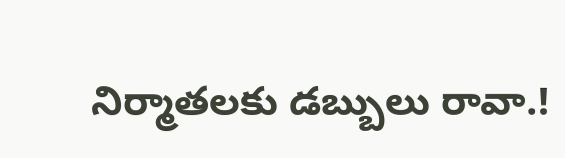నిర్మాతలకు డబ్బులు రావా.!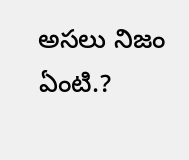అసలు నిజం ఏంటి.?